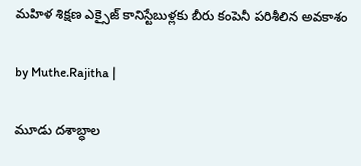మహిళ శిక్షణ ఎక్సైజ్‌ కానిస్టేబుళ్లకు బీరు కంపెనీ పరిశీలిన అవకాశం

by Muthe.Rajitha |

మూడు దశాబ్ధాల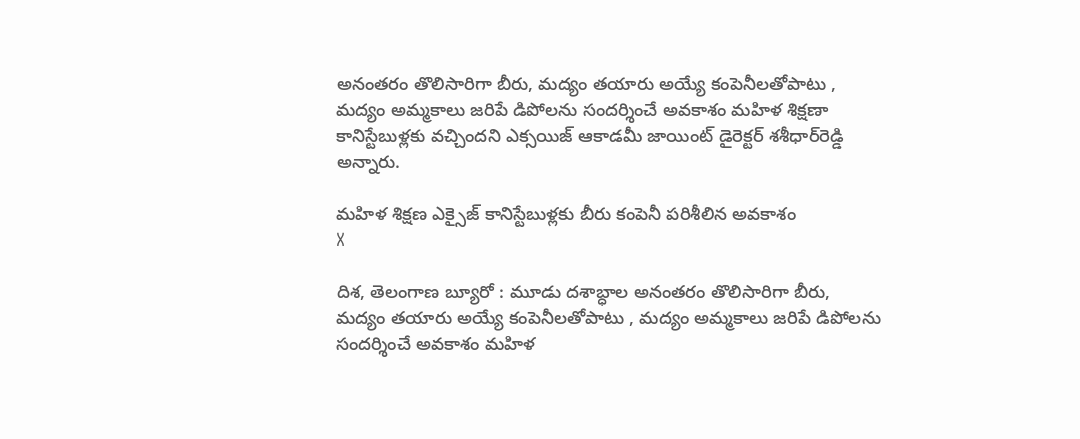అనంతరం తొలిసారిగా బీరు, మద్యం తయారు అయ్యే కంపెనీలతోపాటు , మద్యం అమ్మకాలు జరిపే డిపోలను సందర్శించే అవకాశం మహిళ శిక్షణా కానిస్టేబుళ్లకు వచ్చిందని ఎక్సయిజ్‌ ఆకాడమీ జాయింట్‌ డైరెక్టర్‌ శశీధార్‌రెడ్డి అన్నారు.

మహిళ శిక్షణ ఎక్సైజ్‌ కానిస్టేబుళ్లకు బీరు కంపెనీ పరిశీలిన అవకాశం
X

దిశ, తెలంగాణ బ్యూరో : మూడు దశాబ్ధాల అనంతరం తొలిసారిగా బీరు, మద్యం తయారు అయ్యే కంపెనీలతోపాటు , మద్యం అమ్మకాలు జరిపే డిపోలను సందర్శించే అవకాశం మహిళ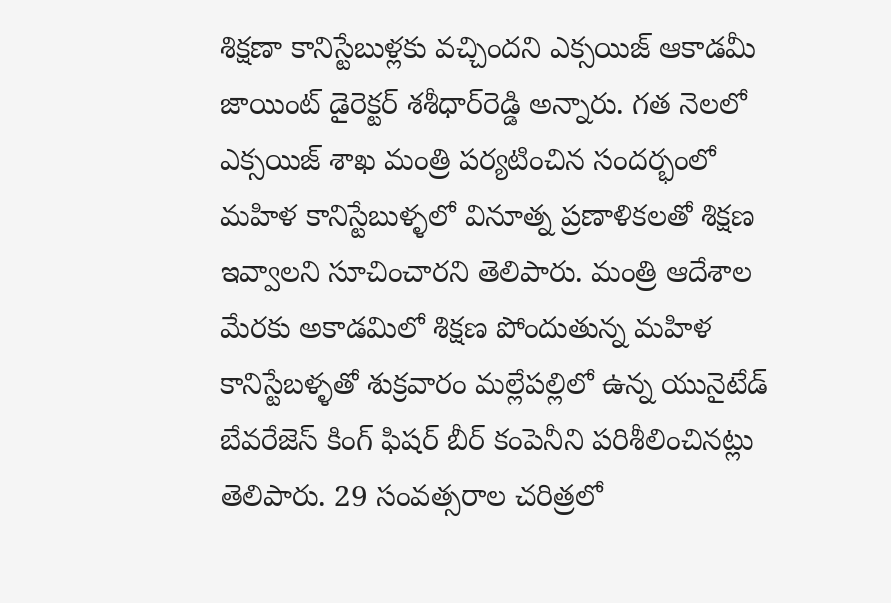శిక్షణా కానిస్టేబుళ్లకు వచ్చిందని ఎక్సయిజ్‌ ఆకాడమీ జాయింట్‌ డైరెక్టర్‌ శశీధార్‌రెడ్డి అన్నారు. గత నెలలో ఎక్సయిజ్ శాఖ మంత్రి పర్యటించిన సందర్భంలో మహిళ కానిస్టేబుళ్ళలో వినూత్న ప్రణాళికలతో శిక్షణ ఇవ్వాలని సూచించారని తెలిపారు. మంత్రి ఆదేశాల మేరకు అకాడమిలో శిక్షణ పోందుతున్న మహిళ కానిస్టేబళ్ళతో శుక్రవారం మల్లేపల్లిలో ఉన్న యునైటేడ్‌ బేవరేజెస్‌ కింగ్ ఫిషర్ బీర్ కంపెనీని పరిశీలించినట్లు తెలిపారు. 29 సంవత్సరాల చరిత్రలో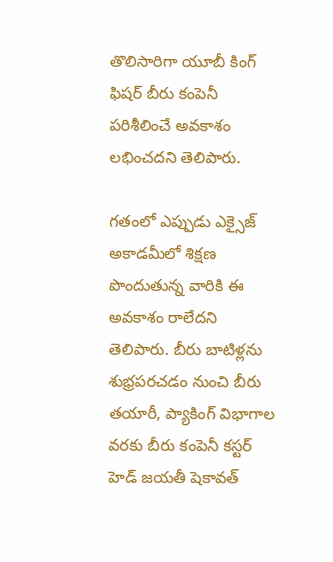తొలిసారిగా యూబీ కింగ్ ఫిషర్ బీరు కంపెనీ పరిశీలించే అవకాశం లభించదని తెలిపారు.

గతంలో ఎప్పుడు ఎక్సైజ్‌ అకాడమీలో శిక్షణ పొందుతున్న వారికి ఈ అవకాశం రాలేదని తెలిపారు. బీరు బాటిళ్లను శుభ్రపరచడం నుంచి బీరు తయారీ, ప్యాకింగ్‌ విభాగాల వరకు బీరు కంపెనీ కస్టర్‌ హెడ్‌ జయతీ షెకావత్‌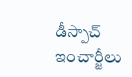డీస్పాచ్‌ ఇంచార్జీలు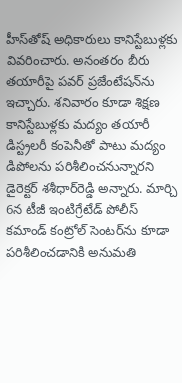హీస్‌తోష్‌ అధికారులు కానిస్టేబుళ్లకు వివరించారు. అనంతరం బీరు తయారీపై పవర్ ప్రజేంటేషన్‌ను ఇచ్చారు. శనివారం కూడా శిక్షణ కానిస్టేబుళ్లకు మద్యం తయారీ డిస్ట్రలరీ కంపెనీతో పాటు మద్యం డిపోలను పరిశీలించనున్నారని డైరెక్టర్‌ శశీధార్‌రెడ్డి అన్నారు. మార్చి 6న టీజీ ఇంటిగ్రేటేడ్‌ పోలీస్‌ కమాండ్‌ కంట్రోల్‌ సెంటర్‌ను కూడా పరిశీలించడానికి అనుమతి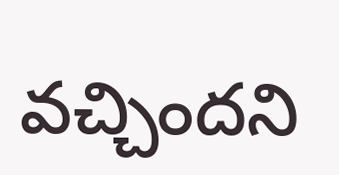వచ్చిందని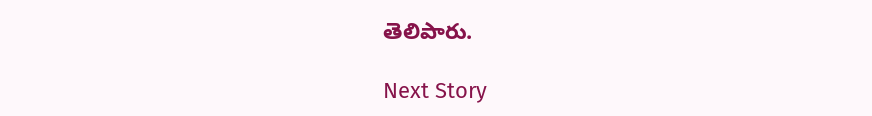తెలిపారు.

Next Story